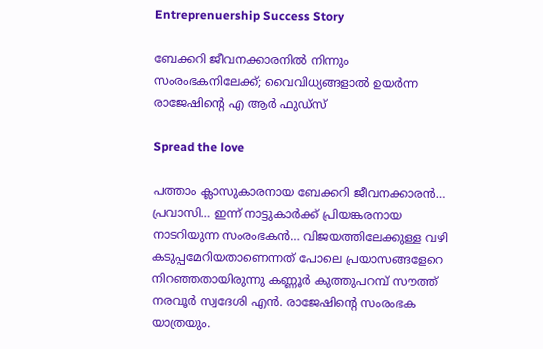Entreprenuership Success Story

ബേക്കറി ജീവനക്കാരനില്‍ നിന്നും സംരംഭകനിലേക്ക്; വൈവിധ്യങ്ങളാല്‍ ഉയര്‍ന്ന രാജേഷിന്റെ എ ആര്‍ ഫുഡ്‌സ്

Spread the love

പത്താം ക്ലാസുകാരനായ ബേക്കറി ജീവനക്കാരന്‍… പ്രവാസി… ഇന്ന് നാട്ടുകാര്‍ക്ക് പ്രിയങ്കരനായ നാടറിയുന്ന സംരംഭകന്‍… വിജയത്തിലേക്കുള്ള വഴി കടുപ്പമേറിയതാണെന്നത് പോലെ പ്രയാസങ്ങളേറെ നിറഞ്ഞതായിരുന്നു കണ്ണൂര്‍ കുത്തുപറമ്പ് സൗത്ത് നരവൂര്‍ സ്വദേശി എന്‍. രാജേഷിന്റെ സംരംഭക യാത്രയും.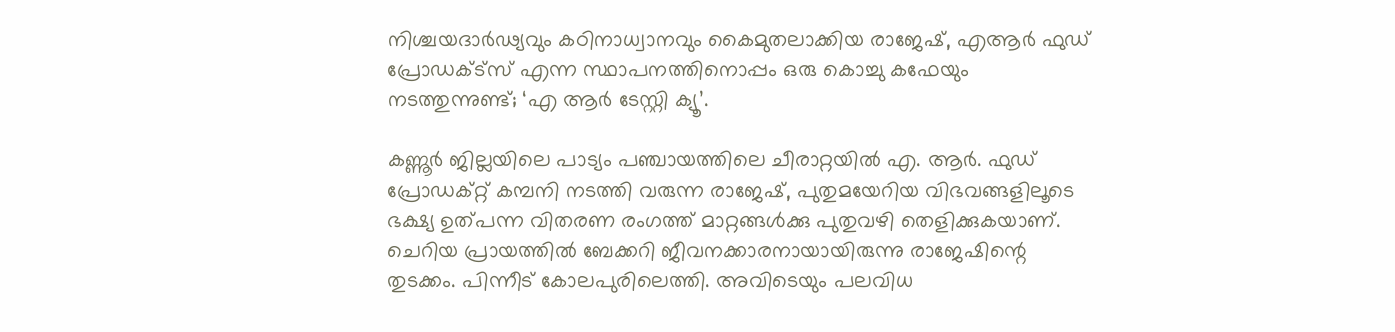നിശ്ചയദാര്‍ഢ്യവും കഠിനാധ്വാനവും കൈമുതലാക്കിയ രാജേഷ്, എആര്‍ ഫുഡ് പ്രോഡക്ട്‌സ് എന്ന സ്ഥാപനത്തിനൊപ്പം ഒരു കൊച്ചു കഫേയും നടത്തുന്നുണ്ട്; ‘എ ആര്‍ ടേസ്റ്റി ക്യൂ’.

കണ്ണൂര്‍ ജില്ലയിലെ പാട്യം പഞ്ചായത്തിലെ ചീരാറ്റയില്‍ എ. ആര്‍. ഫുഡ് പ്രോഡക്റ്റ് കമ്പനി നടത്തി വരുന്ന രാജേഷ്, പുതുമയേറിയ വിഭവങ്ങളിലൂടെ ഭക്ഷ്യ ഉത്പന്ന വിതരണ രംഗത്ത് മാറ്റങ്ങള്‍ക്കു പുതുവഴി തെളിക്കുകയാണ്. ചെറിയ പ്രായത്തില്‍ ബേക്കറി ജീവനക്കാരനായായിരുന്നു രാജേഷിന്റെ തുടക്കം. പിന്നീട് കോലപുരിലെത്തി. അവിടെയും പലവിധ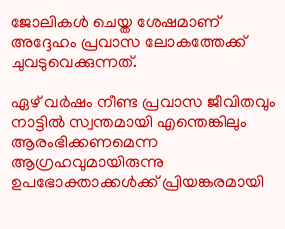ജോലികള്‍ ചെയ്ത ശേഷമാണ് അദ്ദേഹം പ്രവാസ ലോകത്തേക്ക് ചുവടുവെക്കുന്നത്.

ഏഴ് വര്‍ഷം നീണ്ട പ്രവാസ ജീവിതവും നാട്ടില്‍ സ്വന്തമായി എന്തെങ്കിലും ആരംഭിക്കണമെന്ന ആഗ്രഹവുമായിരുന്നു ഉപഭോക്താക്കള്‍ക്ക് പ്രിയങ്കരമായി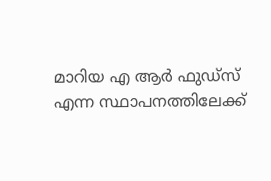മാറിയ എ ആര്‍ ഫുഡ്‌സ് എന്ന സ്ഥാപനത്തിലേക്ക്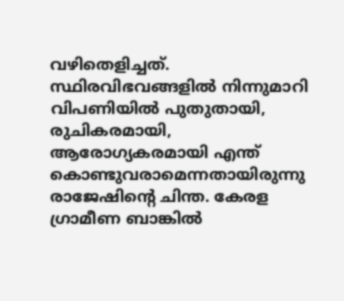വഴിതെളിച്ചത്. സ്ഥിരവിഭവങ്ങളില്‍ നിന്നുമാറി വിപണിയില്‍ പുതുതായി, രുചികരമായി, ആരോഗ്യകരമായി എന്ത് കൊണ്ടുവരാമെന്നതായിരുന്നു രാജേഷിന്റെ ചിന്ത. കേരള ഗ്രാമീണ ബാങ്കില്‍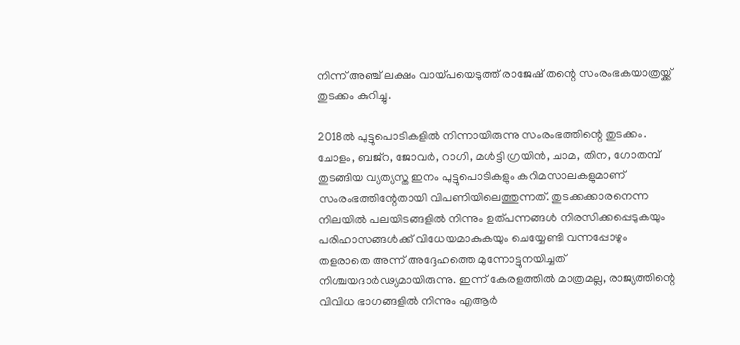നിന്ന് അഞ്ച് ലക്ഷം വായ്പയെടുത്ത് രാജേഷ് തന്റെ സംരംഭകയാത്രയ്ക്ക് തുടക്കം കുറിച്ചു.

2018ല്‍ പുട്ടുപൊടികളില്‍ നിന്നായിരുന്നു സംരംഭത്തിന്റെ തുടക്കം. ചോളം, ബജ്‌റ, ജോവര്‍, റാഗി, മള്‍ട്ടി ഗ്രയിന്‍, ചാമ, തിന, ഗോതമ്പ് തുടങ്ങിയ വ്യത്യസ്ത ഇനം പുട്ടുപൊടികളും കറിമസാലകളുമാണ് സംരംഭത്തിന്റേതായി വിപണിയിലെത്തുന്നത്. തുടക്കക്കാരനെന്ന നിലയില്‍ പലയിടങ്ങളില്‍ നിന്നും ഉത്പന്നങ്ങള്‍ നിരസിക്കപ്പെടുകയും പരിഹാസങ്ങള്‍ക്ക് വിധേയമാകുകയും ചെയ്യേണ്ടി വന്നപ്പോഴും തളരാതെ അന്ന് അദ്ദേഹത്തെ മുന്നോട്ടുനയിച്ചത് നിശ്ചയദാര്‍ഢ്യമായിരുന്നു. ഇന്ന് കേരളത്തില്‍ മാത്രമല്ല, രാജ്യത്തിന്റെ വിവിധ ഭാഗങ്ങളില്‍ നിന്നും എആര്‍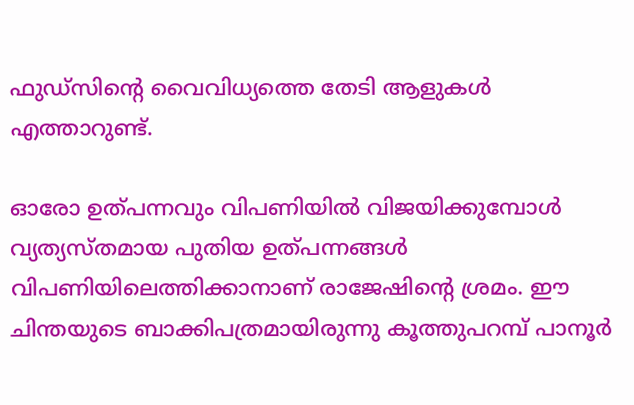ഫുഡ്‌സിന്റെ വൈവിധ്യത്തെ തേടി ആളുകള്‍ എത്താറുണ്ട്.

ഓരോ ഉത്പന്നവും വിപണിയില്‍ വിജയിക്കുമ്പോള്‍ വ്യത്യസ്തമായ പുതിയ ഉത്പന്നങ്ങള്‍ വിപണിയിലെത്തിക്കാനാണ് രാജേഷിന്റെ ശ്രമം. ഈ ചിന്തയുടെ ബാക്കിപത്രമായിരുന്നു കൂത്തുപറമ്പ് പാനൂര്‍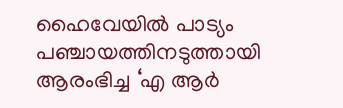ഹൈവേയില്‍ പാട്യം പഞ്ചായത്തിനടുത്തായി ആരംഭിച്ച ‘എ ആര്‍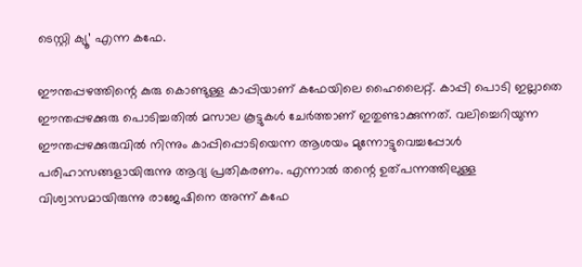ടെസ്റ്റി ക്യൂ’ എന്ന കഫേ.

ഈന്തപ്പഴത്തിന്റെ കുരു കൊണ്ടുള്ള കാപ്പിയാണ് കഫേയിലെ ഹൈലൈറ്റ്. കാപ്പി പൊടി ഇല്ലാതെ ഈന്തപ്പഴക്കുരു പൊടിച്ചതില്‍ മസാല കൂട്ടുകള്‍ ചേര്‍ത്താണ് ഇതുണ്ടാക്കുന്നത്. വലിച്ചെറിയുന്ന ഈന്തപ്പഴക്കുരുവില്‍ നിന്നും കാപ്പിപ്പൊടിയെന്ന ആശയം മുന്നോട്ടുവെച്ചപ്പോള്‍ പരിഹാസങ്ങളായിരുന്നു ആദ്യ പ്രതികരണം. എന്നാല്‍ തന്റെ ഉത്പന്നത്തിലുള്ള വിശ്വാസമായിരുന്നു രാജേഷിനെ അന്ന് കഫേ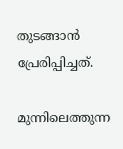തുടങ്ങാന്‍ പ്രേരിപ്പിച്ചത്.

മുന്നിലെത്തുന്ന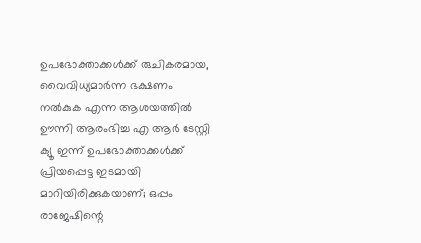ഉപഭോക്താക്കള്‍ക്ക് രുചികരമായ, വൈവിധ്യമാര്‍ന്ന ഭക്ഷണം നല്‍കുക എന്ന ആശയത്തില്‍ ഊന്നി ആരംഭിച്ച എ ആര്‍ ടേസ്റ്റി ക്യൂ ഇന്ന് ഉപഭോക്താക്കള്‍ക്ക് പ്രിയപ്പെട്ട ഇടമായി മാറിയിരിക്കുകയാണ്; ഒപ്പം രാജേഷിന്റെ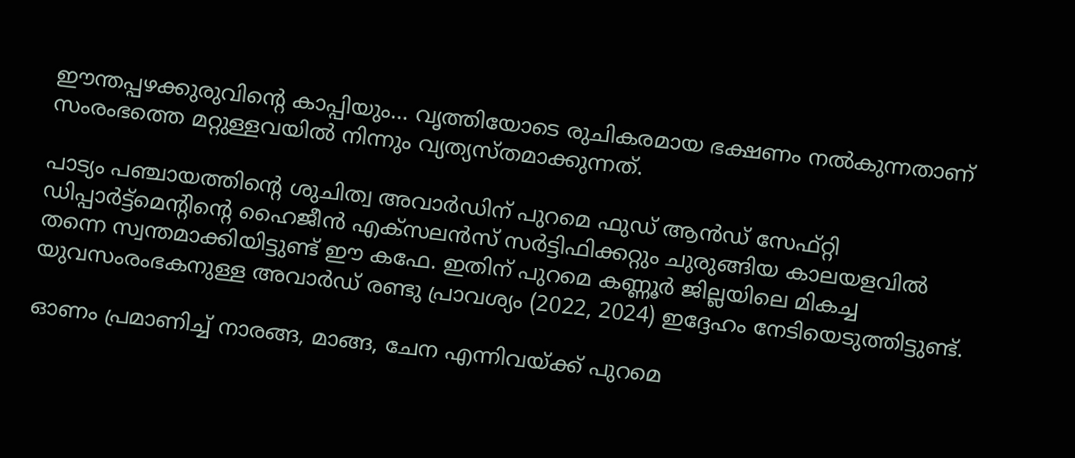ഈന്തപ്പഴക്കുരുവിന്റെ കാപ്പിയും… വൃത്തിയോടെ രുചികരമായ ഭക്ഷണം നല്‍കുന്നതാണ് സംരംഭത്തെ മറ്റുള്ളവയില്‍ നിന്നും വ്യത്യസ്തമാക്കുന്നത്.

പാട്യം പഞ്ചായത്തിന്റെ ശുചിത്വ അവാര്‍ഡിന് പുറമെ ഫുഡ് ആന്‍ഡ് സേഫ്റ്റി ഡിപ്പാര്‍ട്ട്‌മെന്റിന്റെ ഹൈജീന്‍ എക്‌സലന്‍സ് സര്‍ട്ടിഫിക്കറ്റും ചുരുങ്ങിയ കാലയളവില്‍ തന്നെ സ്വന്തമാക്കിയിട്ടുണ്ട് ഈ കഫേ. ഇതിന് പുറമെ കണ്ണൂര്‍ ജില്ലയിലെ മികച്ച യുവസംരംഭകനുള്ള അവാര്‍ഡ് രണ്ടു പ്രാവശ്യം (2022, 2024) ഇദ്ദേഹം നേടിയെടുത്തിട്ടുണ്ട്.

ഓണം പ്രമാണിച്ച് നാരങ്ങ, മാങ്ങ, ചേന എന്നിവയ്ക്ക് പുറമെ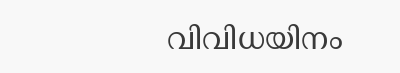വിവിധയിനം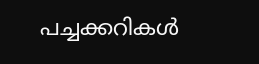പച്ചക്കറികള്‍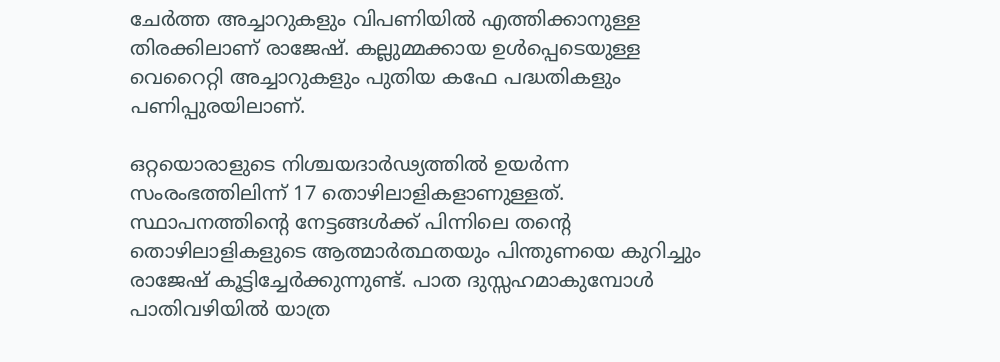ചേര്‍ത്ത അച്ചാറുകളും വിപണിയില്‍ എത്തിക്കാനുള്ള തിരക്കിലാണ് രാജേഷ്. കല്ലുമ്മക്കായ ഉള്‍പ്പെടെയുള്ള വെറൈറ്റി അച്ചാറുകളും പുതിയ കഫേ പദ്ധതികളും പണിപ്പുരയിലാണ്.

ഒറ്റയൊരാളുടെ നിശ്ചയദാര്‍ഢ്യത്തില്‍ ഉയര്‍ന്ന സംരംഭത്തിലിന്ന് 17 തൊഴിലാളികളാണുള്ളത്. സ്ഥാപനത്തിന്റെ നേട്ടങ്ങള്‍ക്ക് പിന്നിലെ തന്റെ തൊഴിലാളികളുടെ ആത്മാര്‍ത്ഥതയും പിന്തുണയെ കുറിച്ചും രാജേഷ് കൂട്ടിച്ചേര്‍ക്കുന്നുണ്ട്. പാത ദുസ്സഹമാകുമ്പോള്‍ പാതിവഴിയില്‍ യാത്ര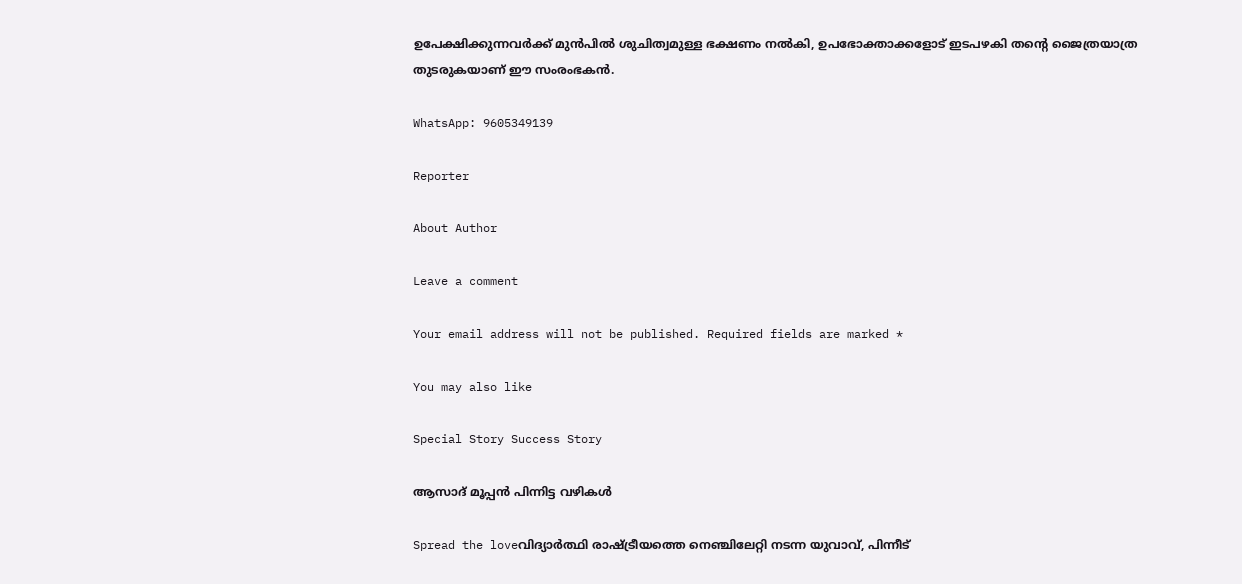ഉപേക്ഷിക്കുന്നവര്‍ക്ക് മുന്‍പില്‍ ശുചിത്വമുള്ള ഭക്ഷണം നല്‍കി, ഉപഭോക്താക്കളോട് ഇടപഴകി തന്റെ ജൈത്രയാത്ര തുടരുകയാണ് ഈ സംരംഭകന്‍.

WhatsApp: 9605349139

Reporter

About Author

Leave a comment

Your email address will not be published. Required fields are marked *

You may also like

Special Story Success Story

ആസാദ് മൂപ്പന്‍ പിന്നിട്ട വഴികള്‍

Spread the loveവിദ്യാര്‍ത്ഥി രാഷ്ട്രീയത്തെ നെഞ്ചിലേറ്റി നടന്ന യുവാവ്, പിന്നീട്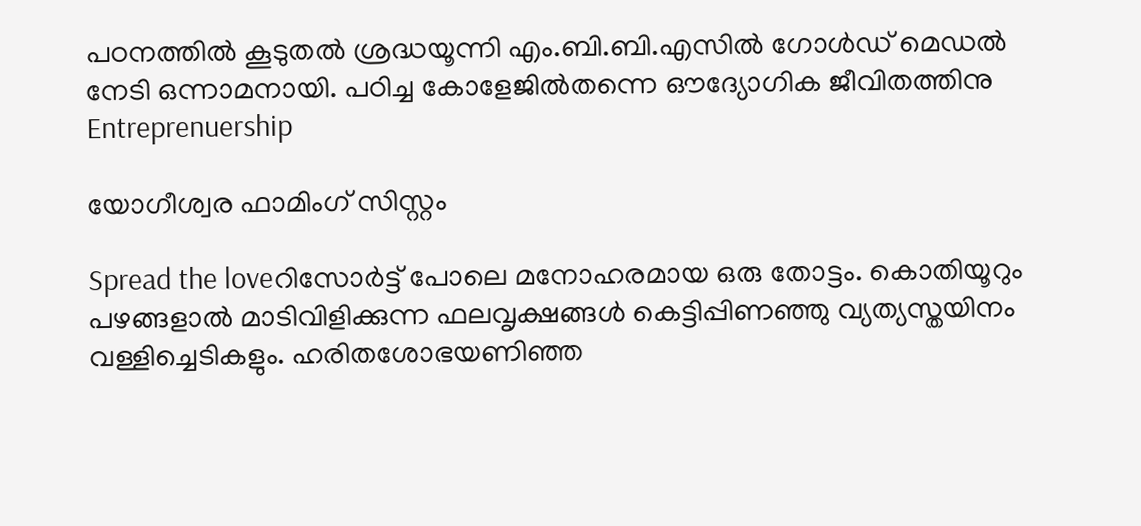പഠനത്തില്‍ കൂടുതല്‍ ശ്രദ്ധയൂന്നി എം.ബി.ബി.എസില്‍ ഗോള്‍ഡ് മെഡല്‍ നേടി ഒന്നാമനായി. പഠിച്ച കോളേജില്‍തന്നെ ഔദ്യോഗിക ജീവിതത്തിനു
Entreprenuership

യോഗീശ്വര ഫാമിംഗ് സിസ്റ്റം

Spread the loveറിസോര്‍ട്ട് പോലെ മനോഹരമായ ഒരു തോട്ടം. കൊതിയൂറും പഴങ്ങളാല്‍ മാടിവിളിക്കുന്ന ഫലവൃക്ഷങ്ങള്‍ കെട്ടിപ്പിണഞ്ഞു വ്യത്യസ്തയിനം വള്ളിച്ചെടികളും. ഹരിതശോഭയണിഞ്ഞ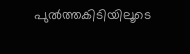പുല്‍ത്തകിടിയിലൂടെ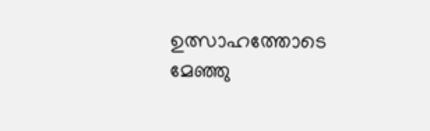ഉത്സാഹത്തോടെ മേഞ്ഞു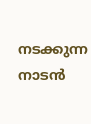നടക്കുന്ന നാടന്‍